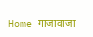Home गाजावाजा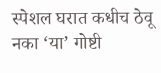स्पेशल घरात कधीच ठेवू नका ‘या’ गोष्टी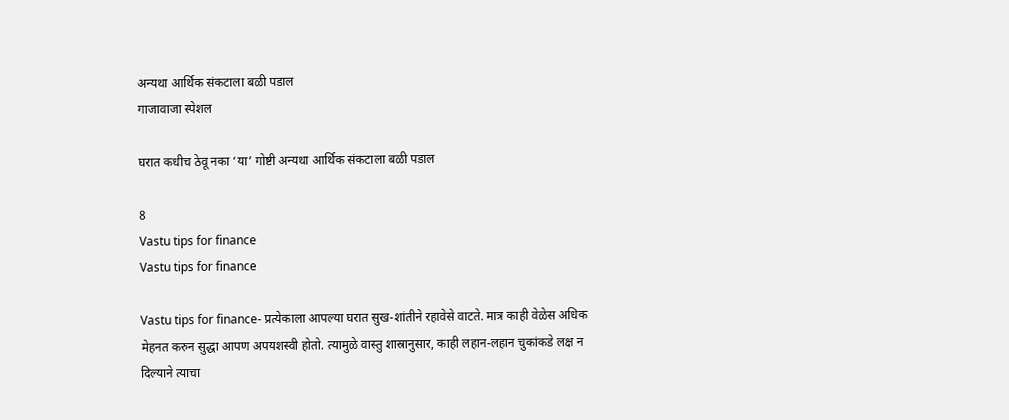अन्यथा आर्थिक संकटाला बळी पडाल
गाजावाजा स्पेशल

घरात कधीच ठेवू नका ‘या’ गोष्टी अन्यथा आर्थिक संकटाला बळी पडाल

8
Vastu tips for finance
Vastu tips for finance

Vastu tips for finance- प्रत्येकाला आपल्या घरात सुख-शांतीने रहावेसे वाटते. मात्र काही वेळेस अधिक मेहनत करुन सुद्धा आपण अपयशस्वी होतो. त्यामुळे वास्तु शास्रानुसार, काही लहान-लहान चुकांकडे लक्ष न दिल्याने त्याचा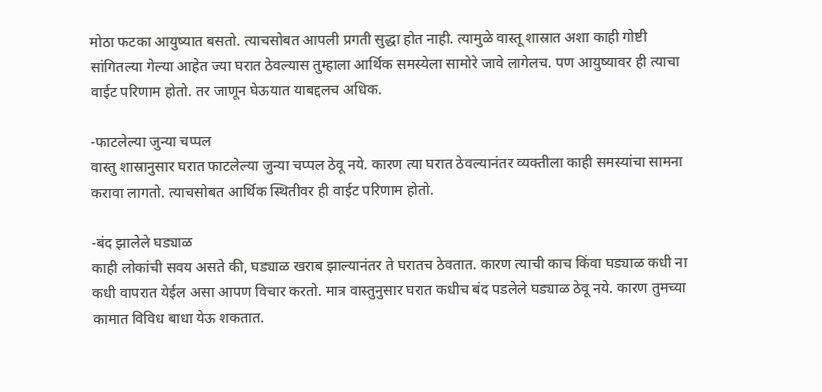मोठा फटका आयुष्यात बसतो. त्याचसोबत आपली प्रगती सुद्धा होत नाही. त्यामुळे वास्तू शास्रात अशा काही गोष्टी सांगितल्या गेल्या आहेत ज्या घरात ठेवल्यास तुम्हाला आर्थिक समस्येला सामोरे जावे लागेलच. पण आयुष्यावर ही त्याचा वाईट परिणाम होतो. तर जाणून घेऊयात याबद्दलच अधिक.

-फाटलेल्या जुन्या चप्पल
वास्तु शास्रानुसार घरात फाटलेल्या जुन्या चप्पल ठेवू नये. कारण त्या घरात ठेवल्यानंतर व्यक्तीला काही समस्यांचा सामना करावा लागतो. त्याचसोबत आर्थिक स्थितीवर ही वाईट परिणाम होतो.

-बंद झालेले घड्याळ
काही लोकांची सवय असते की, घड्याळ खराब झाल्यानंतर ते घरातच ठेवतात. कारण त्याची काच किंवा घड्याळ कधी ना कधी वापरात येईल असा आपण विचार करतो. मात्र वास्तुनुसार घरात कधीच बंद पडलेले घड्याळ ठेवू नये. कारण तुमच्या कामात विविध बाधा येऊ शकतात.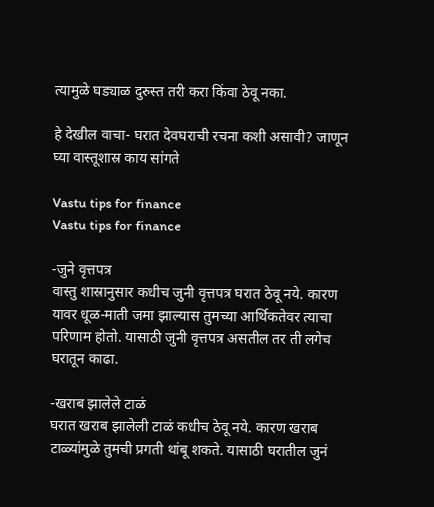त्यामुळे घड्याळ दुरुस्त तरी करा किंवा ठेवू नका.

हे देखील वाचा- घरात देवघराची रचना कशी असावी? जाणून घ्या वास्तूशास्र काय सांगते

Vastu tips for finance
Vastu tips for finance

-जुने वृत्तपत्र
वास्तु शास्रानुसार कधीच जुनी वृत्तपत्र घरात ठेवू नये. कारण यावर धूळ-माती जमा झाल्यास तुमच्या आर्थिकतेवर त्याचा परिणाम होतो. यासाठी जुनी वृत्तपत्र असतील तर ती लगेच घरातून काढा.

-खराब झालेले टाळं
घरात खराब झालेली टाळं कधीच ठेवू नये. कारण खराब टाळ्यांमुळे तुमची प्रगती थांबू शकते. यासाठी घरातील जुनं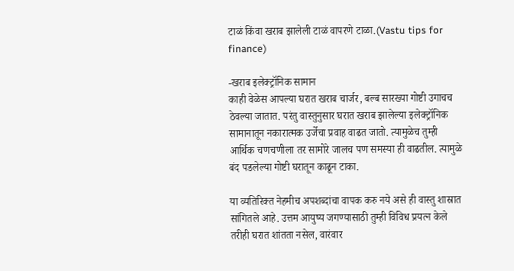टाळं किंवा खराब झालेली टाळं वापरणे टाळा.(Vastu tips for finance)

-खराब इलेक्ट्रॉनिक सामान
काही वेळेस आपल्या घरात खराब चार्जर, बल्ब सारख्या गोष्टी उगाचच ठेवल्या जातात. परंतु वास्तुनुसार घरात खराब झालेल्या इलेक्ट्रॉनिक सामानातून नकारात्मक उर्जेचा प्रवाह वाढत जातो. त्यामुळेच तुम्ही आर्थिक चणचणीला तर सामोरे जालच पण समस्या ही वाढतील. त्यामुळे बंद पडलेल्या गोष्टी घरातून काढून टाका.

या व्यतिरिक्त नेहमीच अपशब्दांचा वापक करु नये असे ही वास्तु शास्रात सांगितले आहे. उत्तम आयुष्य जगण्यासाठी तुम्ही विविध प्रयत्न केले तरीही घरात शांतता नसेल, वारंवार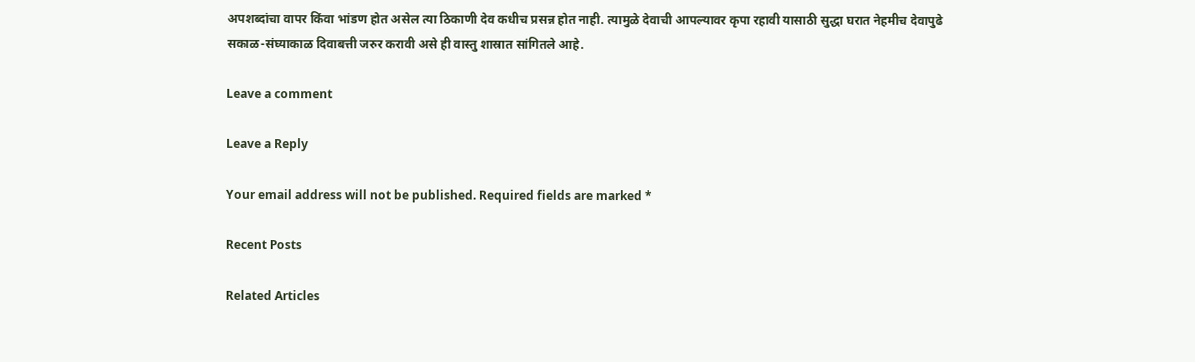अपशब्दांचा वापर किंवा भांडण होत असेल त्या ठिकाणी देव कधीच प्रसन्न होत नाही. त्यामुळे देवाची आपल्यावर कृपा रहावी यासाठी सुद्धा घरात नेहमीच देवापुढे सकाळ-संघ्याकाळ दिवाबत्ती जरुर करावी असे ही वास्तु शास्रात सांगितले आहे.

Leave a comment

Leave a Reply

Your email address will not be published. Required fields are marked *

Recent Posts

Related Articles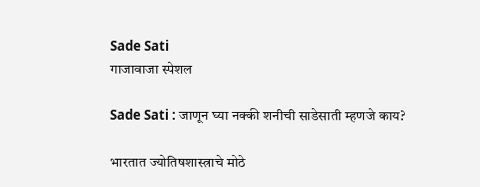Sade Sati
गाजावाजा स्पेशल

Sade Sati : जाणून घ्या नक्की शनीची साडेसाती म्हणजे काय?

भारतात ज्योतिषशास्त्राचे मोठे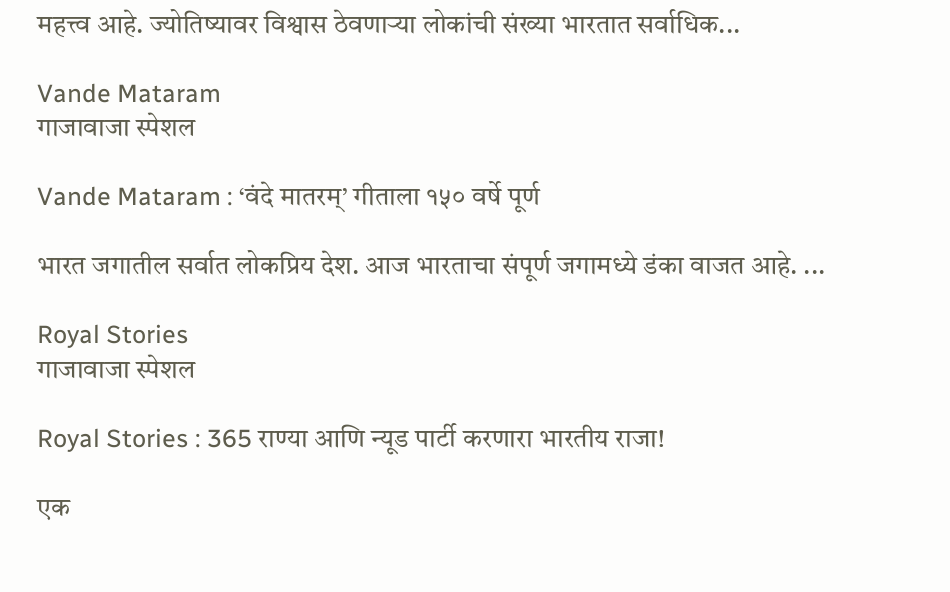महत्त्व आहे. ज्योतिष्यावर विश्वास ठेवणाऱ्या लोकांची संख्या भारतात सर्वाधिक...

Vande Mataram
गाजावाजा स्पेशल

Vande Mataram : ‘वंदे मातरम्’ गीताला १५० वर्षे पूर्ण

भारत जगातील सर्वात लोकप्रिय देश. आज भारताचा संपूर्ण जगामध्ये डंका वाजत आहे. ...

Royal Stories
गाजावाजा स्पेशल

Royal Stories : 365 राण्या आणि न्यूड पार्टी करणारा भारतीय राजा!

एक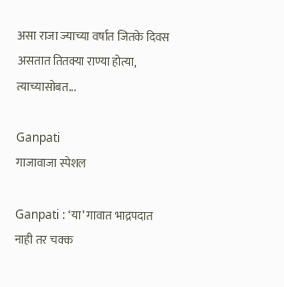असा राजा ज्याच्या वर्षात जितके दिवस असतात तितक्या राण्या होत्या, त्याच्यासोबत...

Ganpati
गाजावाजा स्पेशल

Ganpati : ‘या’ गावात भाद्रपदात नाही तर चक्क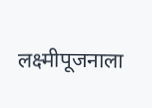लक्ष्मीपूजनाला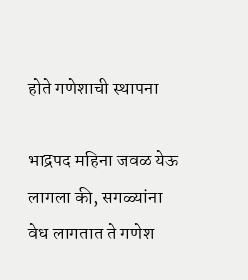होते गणेशाची स्थापना

भाद्रपद महिना जवळ येऊ लागला की, सगळ्यांना वेध लागतात ते गणेश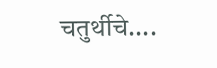चतुर्थीचे....